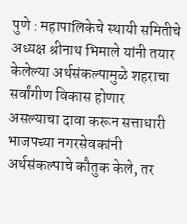पुणे : महापालिकेचे स्थायी समितीचे अध्यक्ष श्रीनाथ भिमाले यांनी तयार केलेल्या अर्थसंकल्पामुळे शहराचा सर्वांगीण विकास होणार असल्याचा दावा करून सत्ताधारी भाजपच्या नगरसेवकांनी अर्थसंकल्पाचे कौतुक केले, तर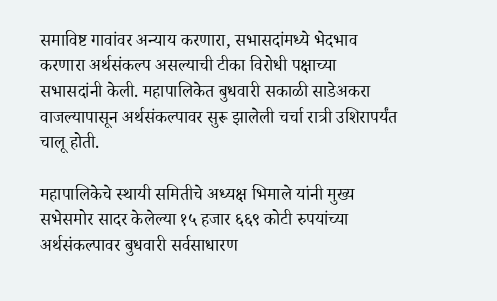समाविष्ट गावांवर अन्याय करणारा, सभासदांमध्ये भेदभाव करणारा अर्थसंकल्प असल्याची टीका विरोधी पक्षाच्या सभासदांनी केली. महापालिकेत बुधवारी सकाळी साडेअकरा वाजल्यापासून अर्थसंकल्पावर सुरू झालेली चर्चा रात्री उशिरापर्यंत चालू होती.

महापालिकेचे स्थायी समितीचे अध्यक्ष भिमाले यांनी मुख्य सभेसमोर सादर केलेल्या १५ हजार ६६९ कोटी रुपयांच्या अर्थसंकल्पावर बुधवारी सर्वसाधारण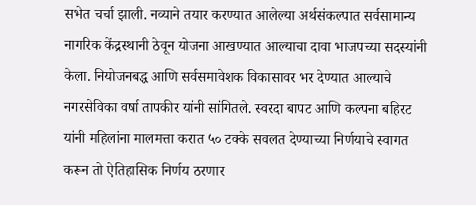सभेत चर्चा झाली. नव्याने तयार करण्यात आलेल्या अर्थसंकल्पात सर्वसामान्य नागरिक केंद्रस्थानी ठेवून योजना आखण्यात आल्याचा दावा भाजपच्या सदस्यांनी केला. नियोजनबद्ध आणि सर्वसमावेशक विकासावर भर देण्यात आल्याचे नगरसेविका वर्षा तापकीर यांनी सांगितले. स्वरदा बापट आणि कल्पना बहिरट यांनी महिलांना मालमत्ता करात ५० टक्के सवलत देण्याच्या निर्णयाचे स्वागत करून तो ऐतिहासिक निर्णय ठरणार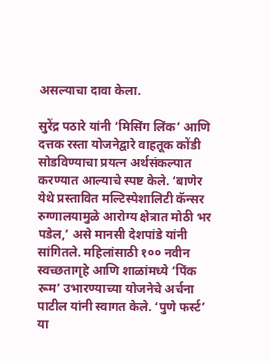असल्याचा दावा केला.

सुरेंद्र पठारे यांनी ‘मिसिंग लिंक’ आणि दत्तक रस्ता योजनेद्वारे वाहतूक कोंडी सोडविण्याचा प्रयत्न अर्थसंकल्पात करण्यात आल्याचे स्पष्ट केले. ‘बाणेर येथे प्रस्तावित मल्टिस्पेशालिटी कॅन्सर रुग्णालयामुळे आरोग्य क्षेत्रात मोठी भर पडेल,’ असे मानसी देशपांडे यांनी सांगितले. महिलांसाठी १०० नवीन स्वच्छतागृहे आणि शाळांमध्ये ‘पिंक रूम’ उभारण्याच्या योजनेचे अर्चना पाटील यांनी स्वागत केले. ‘पुणे फर्स्ट’ या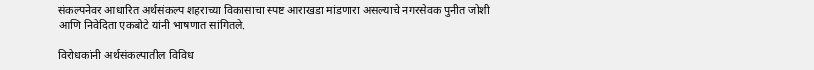संकल्पनेवर आधारित अर्थसंकल्प शहराच्या विकासाचा स्पष्ट आराखडा मांडणारा असल्याचे नगरसेवक पुनीत जोशी आणि निवेदिता एकबोटे यांनी भाषणात सांगितले.

विरोधकांनी अर्थसंकल्पातील विविध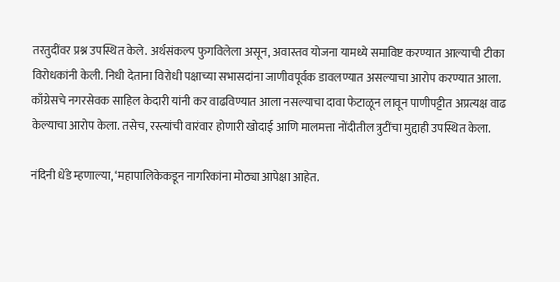तरतुदींवर प्रश्न उपस्थित केले. अर्थसंकल्प फुगविलेला असून, अवास्तव योजना यामध्ये समाविष्ट करण्यात आल्याची टीका विरोधकांनी केली. निधी देताना विरोधी पक्षाच्या सभासदांना जाणीवपूर्वक डावलण्यात असल्याचा आरोप करण्यात आला. काँग्रेसचे नगरसेवक साहिल केदारी यांनी कर वाढविण्यात आला नसल्याचा दावा फेटाळून लावून पाणीपट्टीत अप्रत्यक्ष वाढ केल्याचा आरोप केला. तसेच, रस्त्यांची वारंवार होणारी खोदाई आणि मालमत्ता नोंदीतील त्रुटींचा मुद्दाही उपस्थित केला.

नंदिनी धेंडे म्हणाल्या, ‘महापालिकेकडून नागरिकांना मोठ्या आपेक्षा आहेत.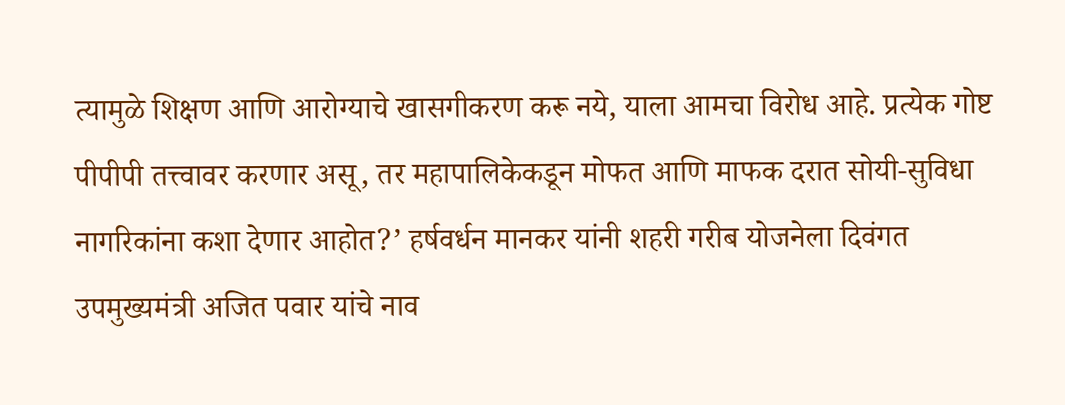त्यामुळे शिक्षण आणि आरोग्याचे खासगीकरण करू नये, याला आमचा विरोध आहे. प्रत्येक गोष्ट पीपीपी तत्त्वावर करणार असू, तर महापालिकेकडून मोफत आणि माफक दरात सोयी-सुविधा नागरिकांना कशा देणार आहोत?’ हर्षवर्धन मानकर यांनी शहरी गरीब योजनेला दिवंगत उपमुख्यमंत्री अजित पवार यांचे नाव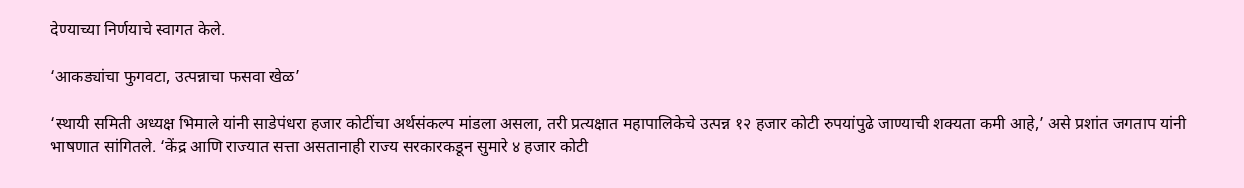देण्याच्या निर्णयाचे स्वागत केले.

‘आकड्यांचा फुगवटा, उत्पन्नाचा फसवा खेळ’

‘स्थायी समिती अध्यक्ष भिमाले यांनी साडेपंधरा हजार कोटींचा अर्थसंकल्प मांडला असला, तरी प्रत्यक्षात महापालिकेचे उत्पन्न १२ हजार कोटी रुपयांपुढे जाण्याची शक्यता कमी आहे,’ असे प्रशांत जगताप यांनी भाषणात सांगितले. ‘केंद्र आणि राज्यात सत्ता असतानाही राज्य सरकारकडून सुमारे ४ हजार कोटी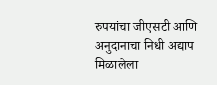रुपयांचा जीएसटी आणि अनुदानाचा निधी अद्याप मिळालेला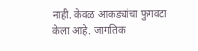नाही. केवळ आकड्यांचा फुगवटा केला आहे. जागतिक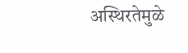अस्थिरतेमुळे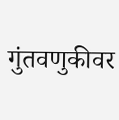गुंतवणुकीवर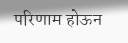परिणाम होऊन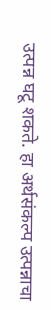उत्पन्न घटू शकते. हा अर्थसंकल्प उत्पन्नाचा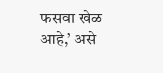फसवा खेळ आहे,’ असे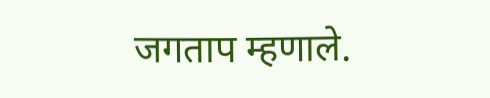जगताप म्हणाले.